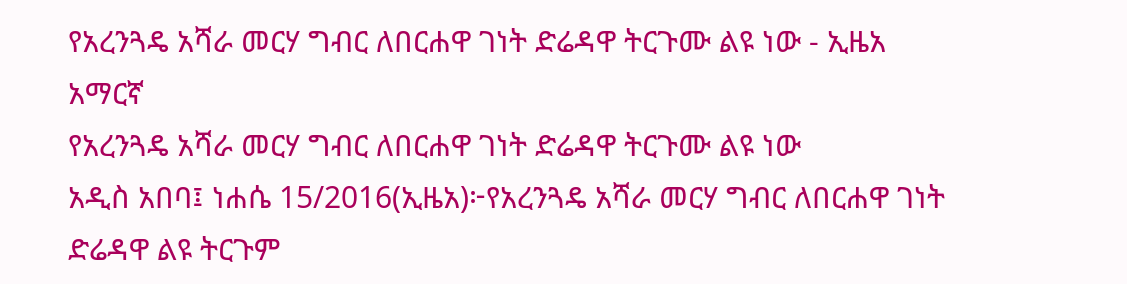የአረንጓዴ አሻራ መርሃ ግብር ለበርሐዋ ገነት ድሬዳዋ ትርጉሙ ልዩ ነው - ኢዜአ አማርኛ
የአረንጓዴ አሻራ መርሃ ግብር ለበርሐዋ ገነት ድሬዳዋ ትርጉሙ ልዩ ነው
አዲስ አበባ፤ ነሐሴ 15/2016(ኢዜአ)፦የአረንጓዴ አሻራ መርሃ ግብር ለበርሐዋ ገነት ድሬዳዋ ልዩ ትርጉም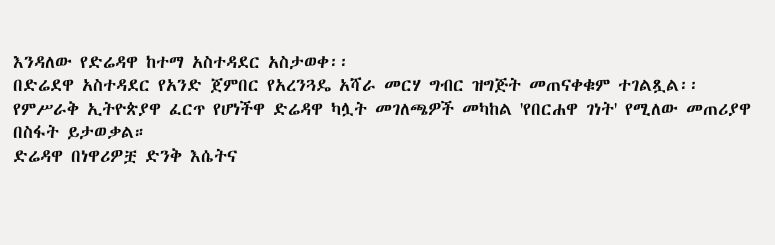እንዳለው የድሬዳዋ ከተማ አስተዳደር አስታወቀ፡፡
በድሬደዋ አስተዳደር የአንድ ጀምበር የአረንጓዴ አሻራ መርሃ ግብር ዝግጅት መጠናቀቁም ተገልጿል፡፡
የምሥራቅ ኢትዮጵያዋ ፈርጥ የሆነችዋ ድሬዳዋ ካሏት መገለጫዎች መካከል 'የበርሐዋ ገነት' የሚለው መጠሪያዋ በስፋት ይታወቃል።
ድሬዳዋ በነዋሪዎቿ ድንቅ እሴትና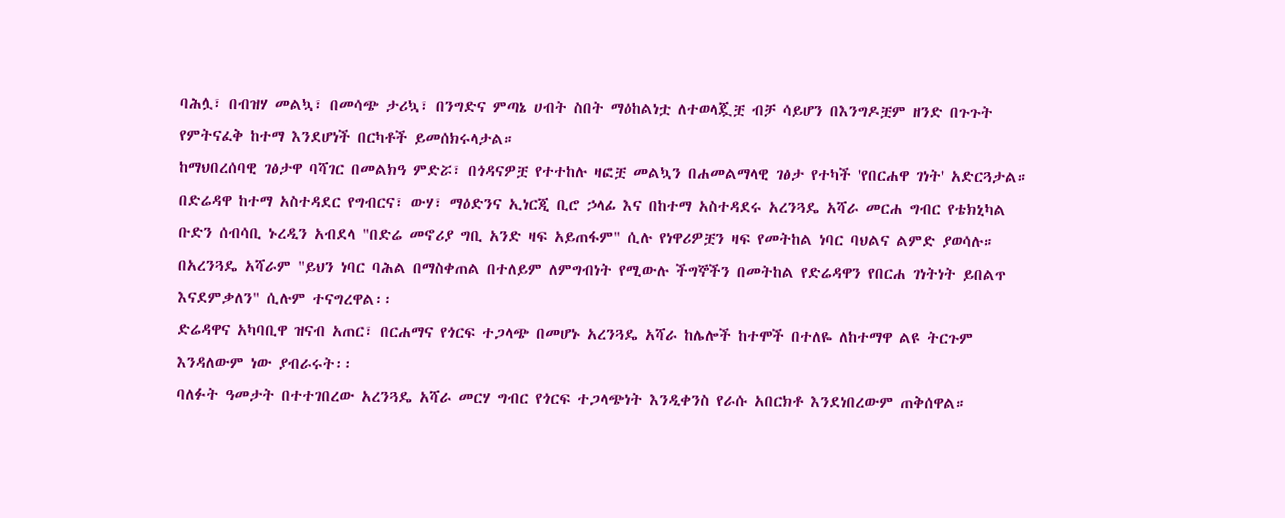ባሕሏ፣ በብዝሃ መልኳ፣ በመሳጭ ታሪኳ፣ በንግድና ምጣኔ ሀብት ስበት ማዕከልነቷ ለተወላጇቿ ብቻ ሳይሆን በእንግዶቿም ዘንድ በጉጉት የምትናፈቅ ከተማ እንደሆነች በርካቶች ይመሰክሩላታል።
ከማህበረሰባዊ ገፅታዋ ባሻገር በመልክዓ ምድሯ፣ በጎዳናዎቿ የተተከሉ ዛፎቿ መልኳን በሐመልማላዊ ገፅታ የተካች 'የበርሐዋ ገነት' አድርጓታል።
በድሬዳዋ ከተማ አስተዳደር የግብርና፣ ውሃ፣ ማዕድንና ኢነርጂ ቢሮ ኃላፊ እና በከተማ አስተዳደሩ አረንጓዴ አሻራ መርሐ ግብር የቴክኒካል ቡድን ሰብሳቢ ኑረዲን አብደላ "በድሬ መኖሪያ ግቢ አንድ ዛፍ አይጠፋም" ሲሉ የነዋሪዎቿን ዛፍ የመትከል ነባር ባህልና ልምድ ያወሳሉ።
በአረንጓዴ አሻራም "ይህን ነባር ባሕል በማስቀጠል በተለይም ለምግብነት የሚውሉ ችግኞችን በመትከል የድሬዳዋን የበርሐ ገነትነት ይበልጥ እናደምቃለን" ሲሉም ተናግረዋል፡፡
ድሬዳዋና አካባቢዋ ዝናብ አጠር፣ በርሐማና የጎርፍ ተጋላጭ በመሆኑ አረንጓዴ አሻራ ከሌሎች ከተሞች በተለዬ ለከተማዋ ልዩ ትርጉም እንዳለውም ነው ያብራሩት፡፡
ባለፉት ዓመታት በተተገበረው አረንጓዴ አሻራ መርሃ ግብር የጎርፍ ተጋላጭነት እንዲቀንስ የራሱ አበርክቶ እንደነበረውም ጠቅሰዋል።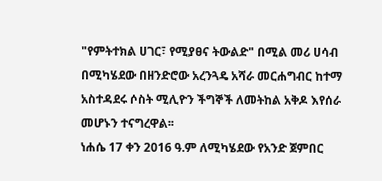"የምትተክል ሀገር፣ የሚያፀና ትውልድ" በሚል መሪ ሀሳብ በሚካሄደው በዘንድሮው አረንጓዴ አሻራ መርሐግብር ከተማ አስተዳደሩ ሶስት ሚሊዮን ችግኞች ለመትከል አቅዶ እየሰራ መሆኑን ተናግረዋል፡፡
ነሐሴ 17 ቀን 2016 ዓ.ም ለሚካሄደው የአንድ ጀምበር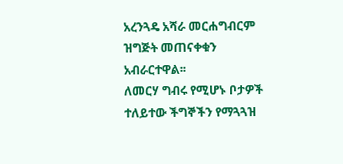አረንጓዴ አሻራ መርሐግብርም ዝግጅት መጠናቀቁን አብራርተዋል፡፡
ለመርሃ ግብሩ የሚሆኑ ቦታዎች ተለይተው ችግኞችን የማጓጓዝ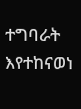ተግባራት እየተከናወነ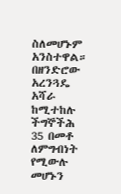ስለመሆኑም አንስተዋል።
በዘንድሮው አረንጓዴ አሻራ ከሚተከሉ ችግኞችሕ 35 በመቶ ለምግብነት የሚውሉ መሆኑን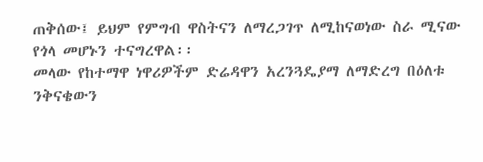ጠቅሰው፤ ይህም የምግብ ዋስትናን ለማረጋገጥ ለሚከናወነው ስራ ሚናው የጎላ መሆኑን ተናግረዋል፡፡
መላው የከተማዋ ነዋሪዎችም ድሬዳዋን አረንጓዴያማ ለማድረግ በዕለቱ ንቅናቄውን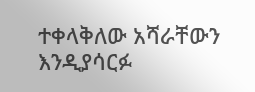ተቀላቅለው አሻራቸውን እንዲያሳርፉ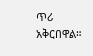ጥሪ አቅርበዋል።